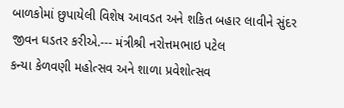બાળકોમાં છુપાયેલી વિશેષ આવડત અને શકિત બહાર લાવીને સુંદર જીવન ઘડતર કરીએ.--- મંત્રીશ્રી નરોત્તમભાઇ પટેલ
કન્યા કેળવણી મહોત્સવ અને શાળા પ્રવેશોત્સવ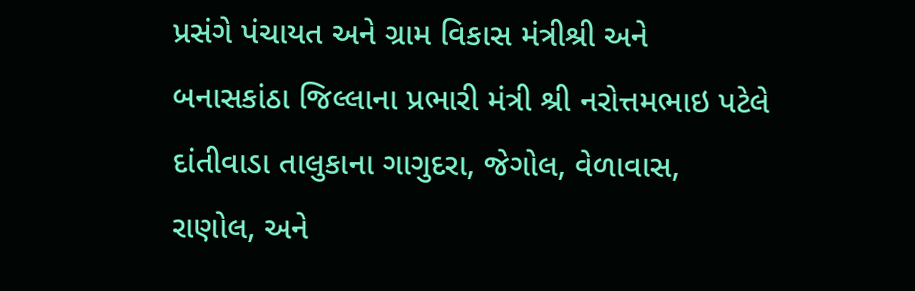પ્રસંગે પંચાયત અને ગ્રામ વિકાસ મંત્રીશ્રી અને બનાસકાંઠા જિલ્લાના પ્રભારી મંત્રી શ્રી નરોત્તમભાઇ પટેલે દાંતીવાડા તાલુકાના ગાગુદરા, જેગોલ, વેળાવાસ, રાણોલ, અને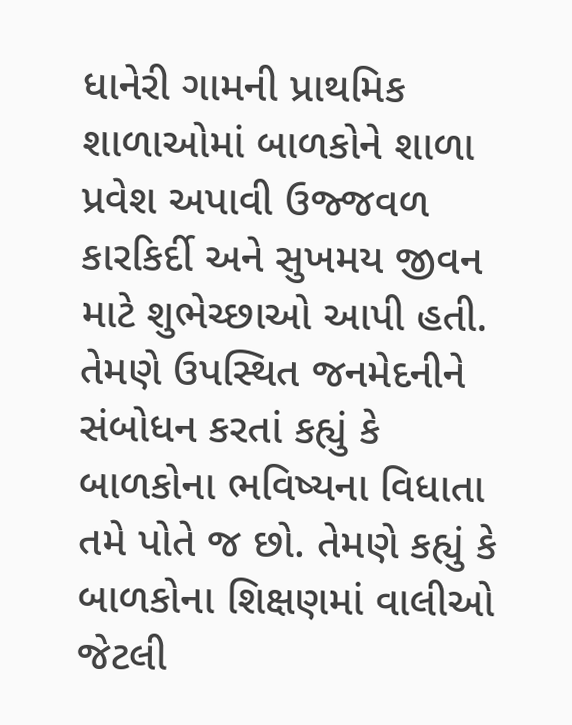ધાનેરી ગામની પ્રાથમિક શાળાઓમાં બાળકોને શાળા પ્રવેશ અપાવી ઉજ્જવળ કારકિર્દી અને સુખમય જીવન માટે શુભેચ્છાઓ આપી હતી. તેમણે ઉપસ્થિત જનમેદનીને સંબોધન કરતાં કહ્યું કે બાળકોના ભવિષ્યના વિધાતા તમે પોતે જ છો. તેમણે કહ્યું કે બાળકોના શિક્ષણમાં વાલીઓ જેટલી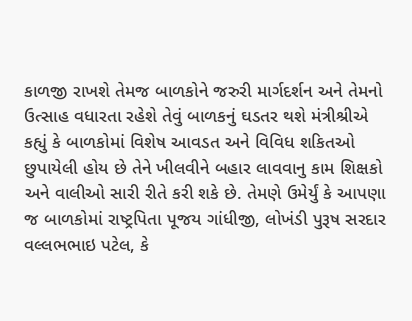કાળજી રાખશે તેમજ બાળકોને જરુરી માર્ગદર્શન અને તેમનો ઉત્સાહ વધારતા રહેશે તેવું બાળકનું ઘડતર થશે મંત્રીશ્રીએ કહ્યું કે બાળકોમાં વિશેષ આવડત અને વિવિધ શકિતઓ છુપાયેલી હોય છે તેને ખીલવીને બહાર લાવવાનુ કામ શિક્ષકો અને વાલીઓ સારી રીતે કરી શકે છે. તેમણે ઉમેર્યું કે આપણા જ બાળકોમાં રાષ્ટ્રપિતા પૂજય ગાંધીજી, લોખંડી પુરૂષ સરદાર વલ્લભભાઇ પટેલ, કે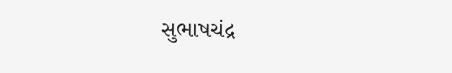સુભાષચંદ્ર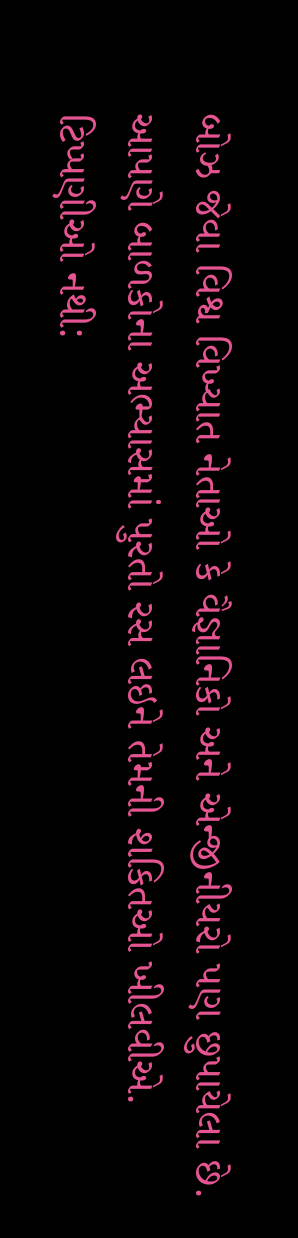બોઝ જેવા વિશ્વ વિખ્યાત નેતાઓ કે વૈજ્ઞાનિકો અને એન્જીનીયરો પણ છુપાયેલા છે. આપણે બાળકોના અભ્યાસમાં પુરતો રસ લઇને તેમની શકિતઓ ખીલવીએ.
ટિપ્પણીઓ નથી: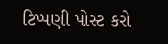ટિપ્પણી પોસ્ટ કરો